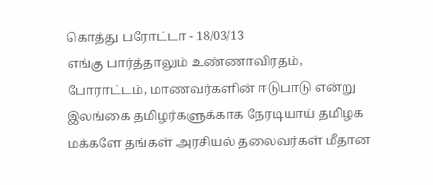கொத்து பரோட்டா - 18/03/13
எங்கு பார்த்தாலும் உண்ணாவிரதம், போராட்டம், மாணவர்களின் ஈடுபாடு என்று இலங்கை தமிழர்களுக்காக நேரடியாய் தமிழக மக்களே தங்கள் அரசியல் தலைவர்கள் மீதான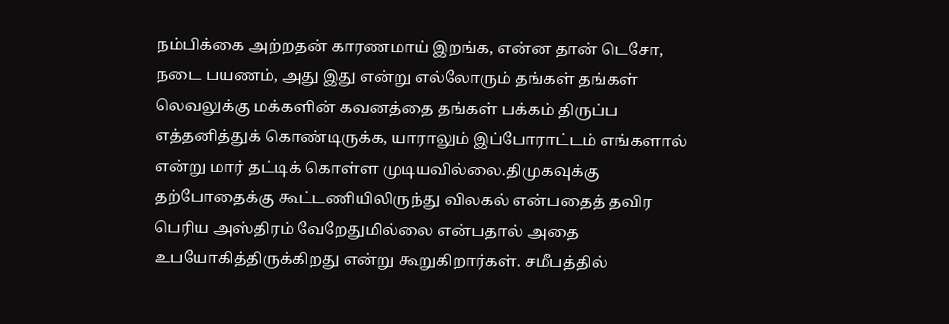நம்பிக்கை அற்றதன் காரணமாய் இறங்க, என்ன தான் டெசோ, நடை பயணம், அது இது என்று எல்லோரும் தங்கள் தங்கள் லெவலுக்கு மக்களின் கவனத்தை தங்கள் பக்கம் திருப்ப எத்தனித்துக் கொண்டிருக்க, யாராலும் இப்போராட்டம் எங்களால் என்று மார் தட்டிக் கொள்ள முடியவில்லை.திமுகவுக்கு தற்போதைக்கு கூட்டணியிலிருந்து விலகல் என்பதைத் தவிர பெரிய அஸ்திரம் வேறேதுமில்லை என்பதால் அதை உபயோகித்திருக்கிறது என்று கூறுகிறார்கள். சமீபத்தில்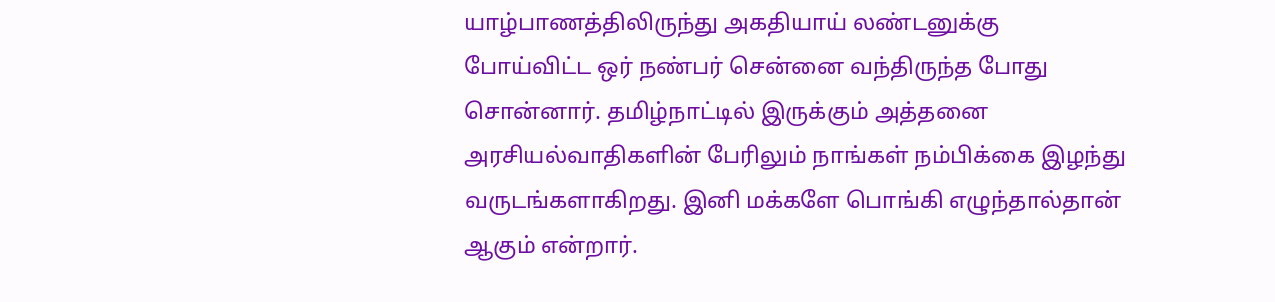யாழ்பாணத்திலிருந்து அகதியாய் லண்டனுக்கு போய்விட்ட ஒர் நண்பர் சென்னை வந்திருந்த போது சொன்னார். தமிழ்நாட்டில் இருக்கும் அத்தனை அரசியல்வாதிகளின் பேரிலும் நாங்கள் நம்பிக்கை இழந்து வருடங்களாகிறது. இனி மக்களே பொங்கி எழுந்தால்தான் ஆகும் என்றார்.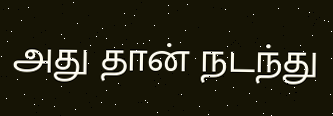அது தான் நடந்து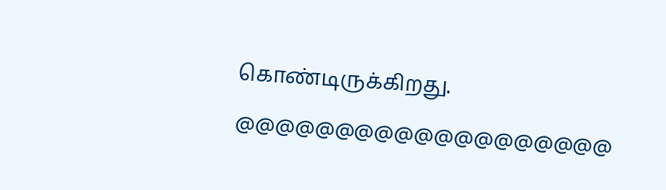கொண்டிருக்கிறது. @@@@@@@@@@@@@@@@@@@